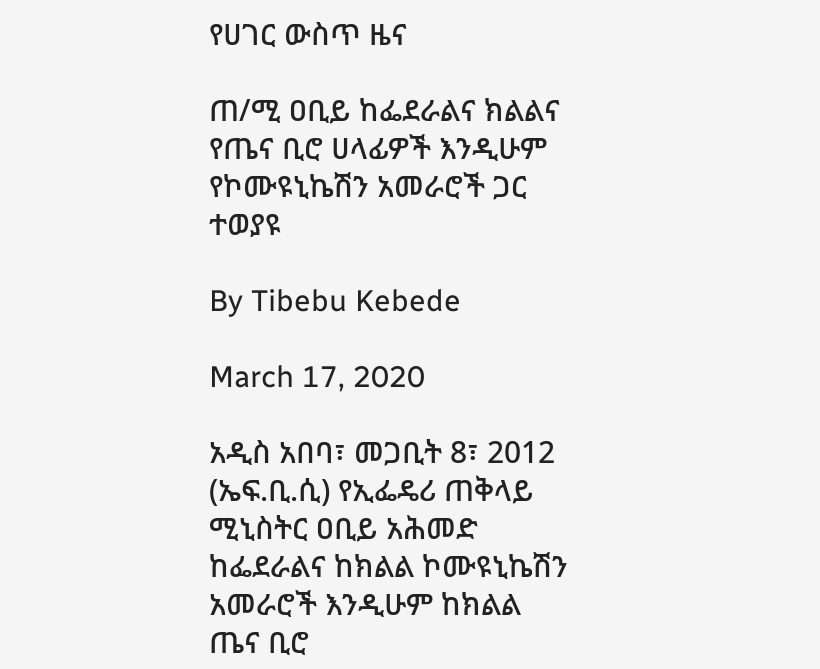የሀገር ውስጥ ዜና

ጠ/ሚ ዐቢይ ከፌደራልና ክልልና የጤና ቢሮ ሀላፊዎች እንዲሁም የኮሙዩኒኬሽን አመራሮች ጋር ተወያዩ

By Tibebu Kebede

March 17, 2020

አዲስ አበባ፣ መጋቢት 8፣ 2012 (ኤፍ.ቢ.ሲ) የኢፌዴሪ ጠቅላይ ሚኒስትር ዐቢይ አሕመድ ከፌደራልና ከክልል ኮሙዩኒኬሽን አመራሮች እንዲሁም ከክልል ጤና ቢሮ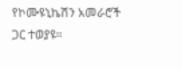የኮሙዩኒኬሽን አመራሮች ጋር ተወያዩ።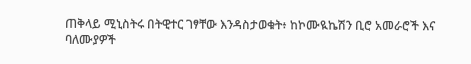ጠቅላይ ሚኒስትሩ በትዊተር ገፃቸው እንዳስታወቁት፥ ከኮሙዪኬሽን ቢሮ አመራሮች እና ባለሙያዎች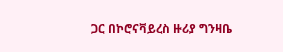ጋር በኮሮናቫይረስ ዙሪያ ግንዛቤ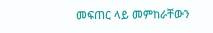መፍጠር ላይ መምከራቸውን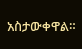አስታውቀዋል።